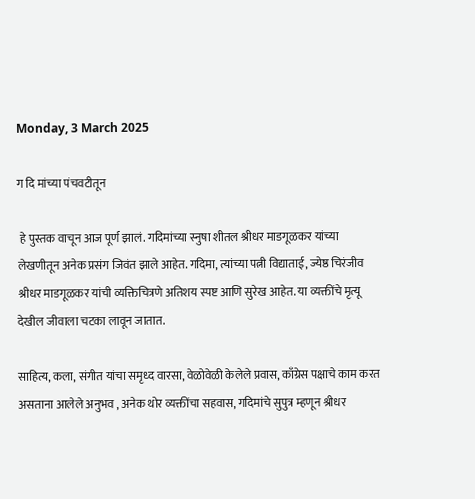Monday, 3 March 2025

ग दि मांच्या पंचवटीतून

 हे पुस्तक वाचून आज पूर्ण झालं. गदिमांच्या स्नुषा शीतल श्रीधर माडगूळकर यांच्या लेखणीतून अनेक प्रसंग जिवंत झाले आहेत. गदिमा, त्यांच्या पत्नी विद्याताई, ज्येष्ठ चिरंजीव श्रीधर माडगूळकर यांची व्यक्तिचित्रणे अतिशय स्पष्ट आणि सुरेख आहेत. या व्यक्तींचे मृत्यू देखील जीवाला चटका लावून जातात.

साहित्य, कला, संगीत यांचा समृध्द वारसा, वेळोवेळी केलेले प्रवास, काँग्रेस पक्षाचे काम करत असताना आलेले अनुभव , अनेक थोर व्यक्तींचा सहवास, गदिमांचे सुपुत्र म्हणून श्रीधर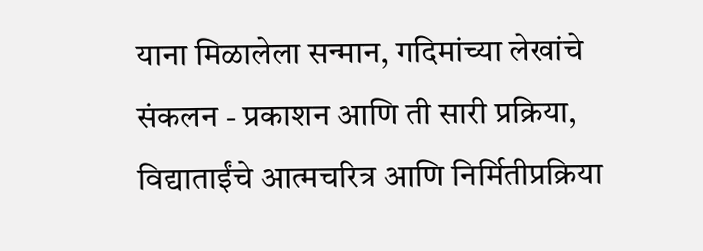याना मिळालेला सन्मान, गदिमांच्या लेखांचे संकलन - प्रकाशन आणि ती सारी प्रक्रिया, विद्याताईंचे आत्मचरित्र आणि निर्मितीप्रक्रिया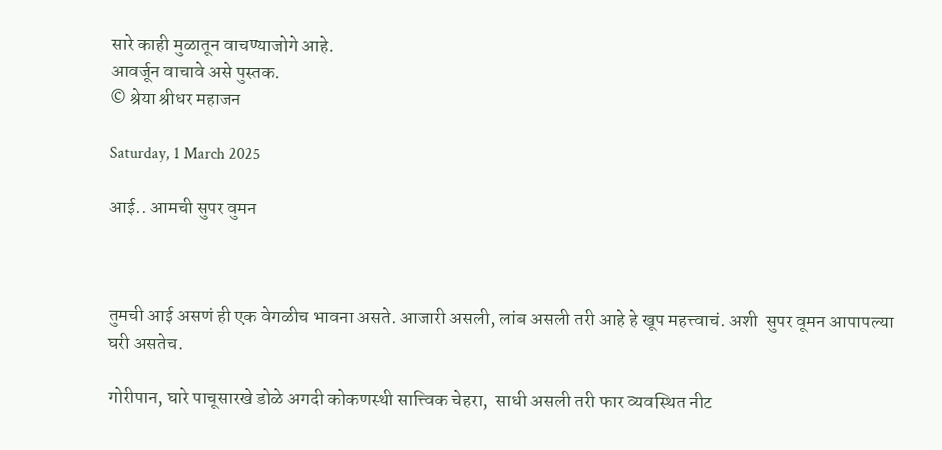सारे काही मुळातून वाचण्याजोगे आहे.
आवर्जून वाचावे असे पुस्तक.
© श्रेया श्रीधर महाजन

Saturday, 1 March 2025

आई.. आमची सुपर वुमन



तुमची आई असणं ही एक वेगळीच भावना असते. आजारी असली, लांब असली तरी आहे हे खूप महत्त्वाचं. अशी  सुपर वूमन आपापल्या घरी असतेच.

गोरीपान, घारे पाचूसारखे डोळे अगदी कोकणस्थी सात्त्विक चेहरा,  साधी असली तरी फार व्यवस्थित नीट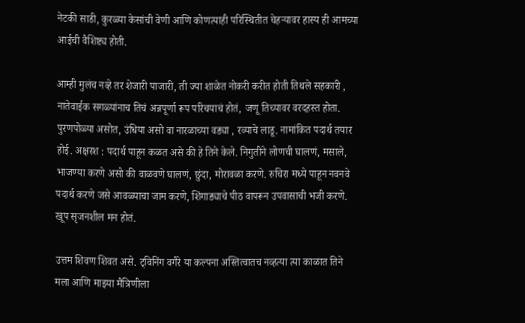नेटकी साडी, कुरळ्या केसांची वेणी आणि कोणत्याही परिस्थितीत चेहऱ्यावर हास्य ही आमच्या आईची वैशिष्ट्य होती.

आम्ही मुलंच नव्हे तर शेजारी पाजारी, ती ज्या शाळेत नोकरी करीत होती तिथले सहकारी , नातेवाईक सगळ्यांनाच तिचं अन्नपूर्णा रूप परिचयाचं होतं, जणू तिच्यावर वरदहस्त होता. पुरणपोळ्या असोत, उंधिया असो वा नारळाच्या वड्या , रव्याचे लाडू. नामांकित पदार्थ तयार होई. अक्षरश : पदार्थ पाहून कळत असे की हे तिने केले. निगुतीने लोणची घालणं, मसाले, भाजण्या करणे असो की वाळवणे घालणं, छुंदा, मोरावळा करणे. रुचिरा मध्ये पाहून नवनवे पदार्थ करणे जसे आवळ्याचा जाम करणे, शिंगाड्याचे पीठ वापरून उपवासाची भजी करणे. खूप सृजनशील मन होतं.

उत्तम शिवण शिवत असे. ट्विनिंग वगैरे या कल्पना अस्तित्वातच नव्हत्या त्या काळात तिने मला आणि माझ्या मैत्रिणीला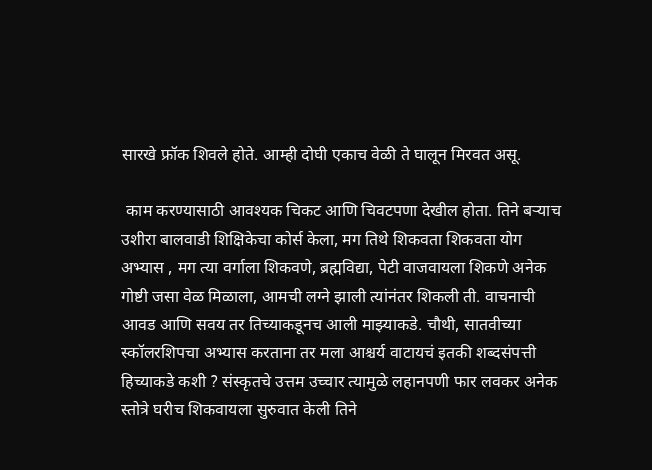सारखे फ्रॉक शिवले होते. आम्ही दोघी एकाच वेळी ते घालून मिरवत असू.

 काम करण्यासाठी आवश्यक चिकट आणि चिवटपणा देखील होता. तिने बऱ्याच उशीरा बालवाडी शिक्षिकेचा कोर्स केला, मग तिथे शिकवता शिकवता योग अभ्यास , मग त्या वर्गाला शिकवणे, ब्रह्मविद्या, पेटी वाजवायला शिकणे अनेक गोष्टी जसा वेळ मिळाला, आमची लग्ने झाली त्यांनंतर शिकली ती. वाचनाची आवड आणि सवय तर तिच्याकडूनच आली माझ्याकडे. चौथी, सातवीच्या स्कॉलरशिपचा अभ्यास करताना तर मला आश्चर्य वाटायचं इतकी शब्दसंपत्ती हिच्याकडे कशी ? संस्कृतचे उत्तम उच्चार त्यामुळे लहानपणी फार लवकर अनेक स्तोत्रे घरीच शिकवायला सुरुवात केली तिने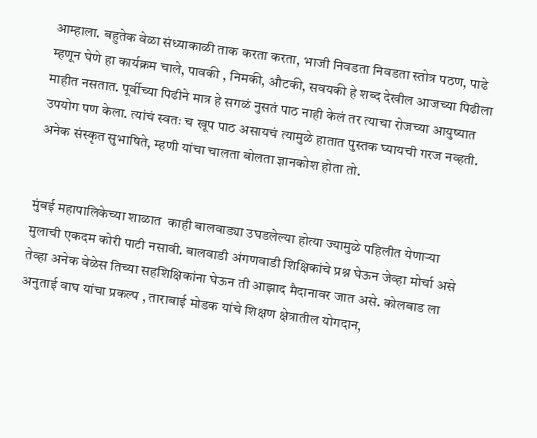आम्हाला. बहुतेक वेळा संध्याकाळी ताक करता करता, भाजी निवडता निवडता स्तोत्र पठण, पाढे म्हणून घेणे हा कार्यक्रम चाले, पावकी , निमकी, औटकी, सवयकी हे शब्द देखील आजच्या पिढीला माहीत नसतात. पूर्वीच्या पिढीने मात्र हे सगळं नुसतं पाठ नाही केलं तर त्याचा रोजच्या आयुष्यात उपयोग पण केला. त्यांचं स्वतः च खूप पाठ असायचं त्यामुळे हातात पुस्तक घ्यायची गरज नव्हती. अनेक संस्कृत सुभाषिते, म्हणी यांचा चालता बोलता ज्ञानकोश होता तो.


मुंबई महापालिकेच्या शाळात  काही बालवाड्या उघडलेल्या होत्या ज्यामुळे पहिलीत येणाऱ्या मुलाची एकदम कोरी पाटी नसावी. बालवाडी अंगणवाडी शिक्षिकांचे प्रश्न घेऊन जेव्हा मोर्चा असे तेव्हा अनेक वेळेस तिच्या सहशिक्षिकांना घेऊन ती आझाद मैदानावर जात असे. कोलबाड ला अनुताई वाघ यांचा प्रकल्प , ताराबाई मोडक यांचे शिक्षण क्षेत्रातील योगदान,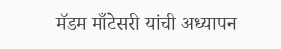मॅडम माँटेसरी यांची अध्यापन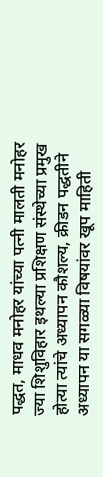पद्धत, माधव मनोहर यांच्या पत्नी मालती मनोहर ज्या शिशुविहार इथल्या प्रशिक्षण संस्थेच्या प्रमुख होत्या त्यांचे अध्यापन कौशल्य, क्रीडन पद्धतीने अध्यापन या सगळ्या विषयांवर खूप माहिती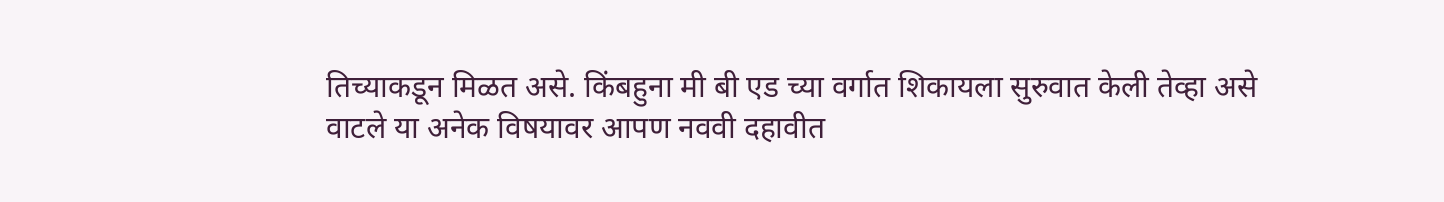तिच्याकडून मिळत असे. किंबहुना मी बी एड च्या वर्गात शिकायला सुरुवात केली तेव्हा असे वाटले या अनेक विषयावर आपण नववी दहावीत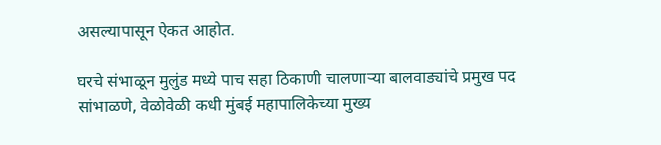असल्यापासून ऐकत आहोत.

घरचे संभाळून मुलुंड मध्ये पाच सहा ठिकाणी चालणाऱ्या बालवाड्यांचे प्रमुख पद सांभाळणे, वेळोवेळी कधी मुंबई महापालिकेच्या मुख्य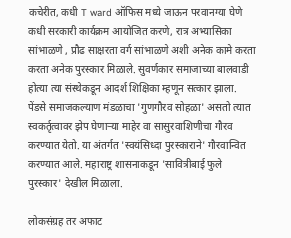कचेरीत, कधी T ward ऑफिस मध्ये जाऊन परवानग्या घेणे कधी सरकारी कार्यक्रम आयोजित करणे, रात्र अभ्यासिका सांभाळणे , प्रौढ साक्षरता वर्ग सांभाळणे अशी अनेक कामे करता करता अनेक पुरस्कार मिळाले. सुवर्णकार समाजाच्या बालवाडी होत्या त्या संस्थेकडून आदर्श शिक्षिका म्हणून सत्कार झाला. पेंडसे समाजकल्याण मंडळाचा 'गुणगौरव सोहळा' असतो त्यात स्वकर्तृत्वावर झेप घेणाऱ्या माहेर वा सासुरवाशिणीचा गौरव करण्यात येतो. या अंतर्गत 'स्वयंसिध्दा पुरस्काराने' गौरवान्वित करण्यात आले. महाराष्ट्र शासनाकडून 'सावित्रीबाई फुले पुरस्कार' देखील मिळाला.

लोकसंग्रह तर अफाट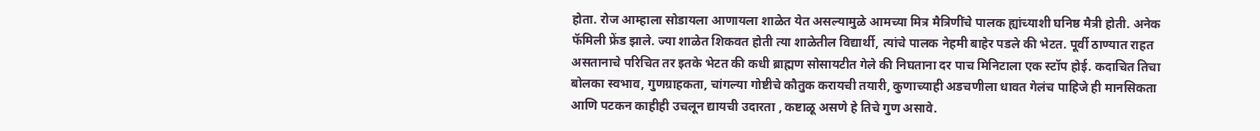होता. रोज आम्हाला सोडायला आणायला शाळेत येत असल्यामुळे आमच्या मित्र मैत्रिणींचे पालक ह्यांच्याशी घनिष्ठ मैत्री होती. अनेक फॅमिली फ्रेंड झाले. ज्या शाळेत शिकवत होती त्या शाळेतील विद्यार्थी, त्यांचे पालक नेहमी बाहेर पडले की भेटत. पूर्वी ठाण्यात राहत असतानाचे परिचित तर इतके भेटत की कधी ब्राह्मण सोसायटीत गेले की निघताना दर पाच मिनिटाला एक स्टॉप होई. कदाचित तिचा बोलका स्वभाव, गुणग्राहकता, चांगल्या गोष्टीचे कौतुक करायची तयारी, कुणाच्याही अडचणीला धावत गेलंच पाहिजे ही मानसिकता आणि पटकन काहीही उचलून द्यायची उदारता , कष्टाळू असणे हे तिचे गुण असावे.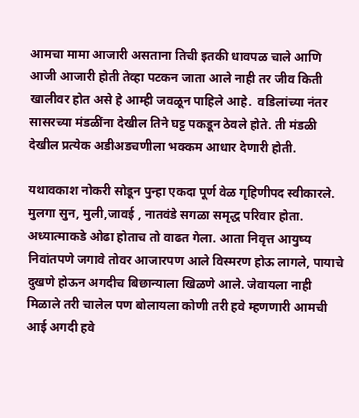आमचा मामा आजारी असताना तिची इतकी धावपळ चाले आणि आजी आजारी होती तेव्हा पटकन जाता आले नाही तर जीव किती खालीवर होत असे हे आम्ही जवळून पाहिले आहे.  वडिलांच्या नंतर सासरच्या मंडळींना देखील तिने घट्ट पकडून ठेवले होते. ती मंडळी देखील प्रत्येक अडीअडचणीला भक्कम आधार देणारी होती.

यथावकाश नोकरी सोडून पुन्हा एकदा पूर्ण वेळ गृहिणीपद स्वीकारले. मुलगा सुन, मुली,जावई , नातवंडे सगळा समृद्ध परिवार होता. अध्यात्माकडे ओढा होताच तो वाढत गेला. आता निवृत्त आयुष्य निवांतपणे जगावे तोवर आजारपण आले विस्मरण होऊ लागले, पायाचे दुखणे होऊन अगदीच बिछान्याला खिळणे आले. जेवायला नाही मिळाले तरी चालेल पण बोलायला कोणी तरी हवे म्हणणारी आमची आई अगदी हवे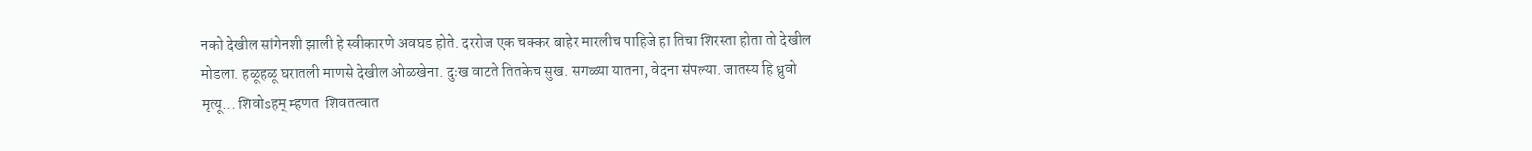नको देखील सांगेनशी झाली हे स्वीकारणे अवघड होते. दररोज एक चक्कर बाहेर मारलीच पाहिजे हा तिचा शिरस्ता होता तो देखील मोडला. हळूहळू घरातली माणसे देखील ओळखेना. दुःख वाटते तितकेच सुख. सगळ्या यातना, वेदना संपल्या. जातस्य हि ध्रुवो मृत्यू... शिवोsहम् म्हणत  शिवतत्वात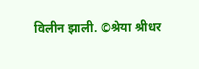विलीन झाली. ©श्रेया श्रीधर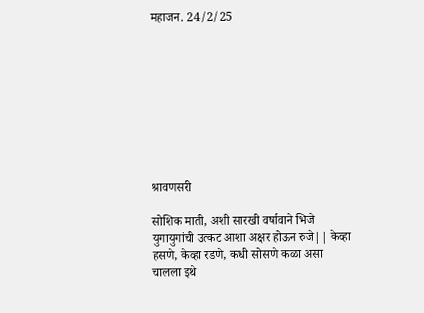महाजन. 24/2/25









श्रावणसरी

सोशिक माती, अशी सारखी वर्षावाने भिजे युगायुगांची उत्कट आशा अक्षर होऊन रुजे|| केव्हा हसणे, केव्हा रडणे, कधी सोसणे कळा असा चालला इथे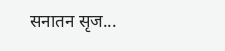सनातन सृज...